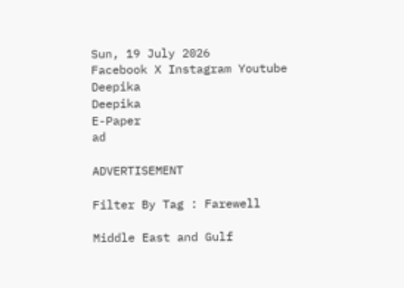Sun, 19 July 2026
Facebook X Instagram Youtube
Deepika
Deepika
E-Paper
ad

ADVERTISEMENT

Filter By Tag : Farewell

Middle East and Gulf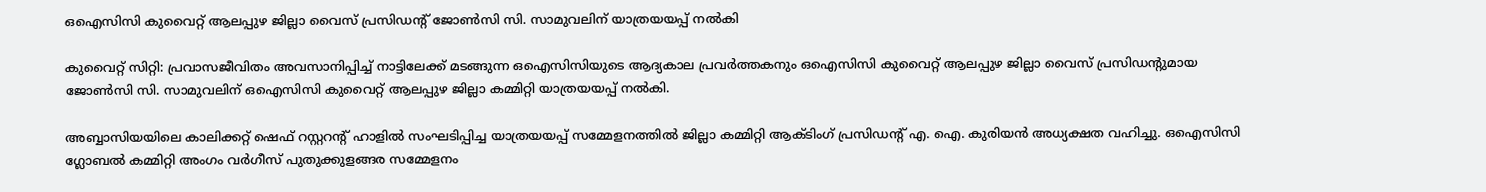ഒഐസിസി കുവൈറ്റ് ആലപ്പുഴ ജില്ലാ വൈസ് പ്രസിഡന്‍റ് ജോൺസി സി. സാമുവലിന് യാത്രയയപ്പ് നൽകി

കുവൈറ്റ് സിറ്റി: പ്രവാസജീവിതം അവസാനിപ്പിച്ച് നാട്ടിലേക്ക് മടങ്ങുന്ന ഒഐസിസിയുടെ ആദ്യകാല പ്രവർത്തകനും ഒഐസിസി കുവൈറ്റ് ആലപ്പുഴ ജില്ലാ വൈസ് പ്രസിഡന്‍റുമായ ജോൺസി സി. സാമുവലിന് ഒഐസിസി കുവൈറ്റ് ആലപ്പുഴ ജില്ലാ കമ്മിറ്റി യാത്രയയപ്പ് നൽകി.

അബ്ബാസിയയിലെ കാലിക്കറ്റ് ഷെഫ് റസ്റ്ററന്‍റ് ഹാളിൽ സംഘടിപ്പിച്ച യാത്രയയപ്പ് സമ്മേളനത്തിൽ ജില്ലാ കമ്മിറ്റി ആക്ടിംഗ് പ്രസിഡന്‍റ് എ. ഐ. കുരിയൻ അധ്യക്ഷത വഹിച്ചു. ഒഐസിസി ഗ്ലോബൽ കമ്മിറ്റി അംഗം വർഗീസ് പുതുക്കുളങ്ങര സമ്മേളനം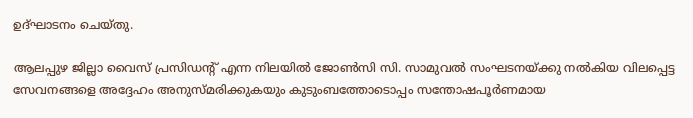ഉദ്ഘാടനം ചെയ്തു.

ആലപ്പുഴ ജില്ലാ വൈസ് പ്രസിഡന്‍റ് എന്ന നിലയിൽ ജോൺസി സി. സാമുവൽ സംഘടനയ്ക്കു നൽകിയ വിലപ്പെട്ട സേവനങ്ങളെ അദ്ദേഹം അനുസ്മരിക്കുകയും കുടുംബത്തോടൊപ്പം സന്തോഷപൂർണമായ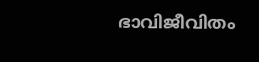ഭാവിജീവിതം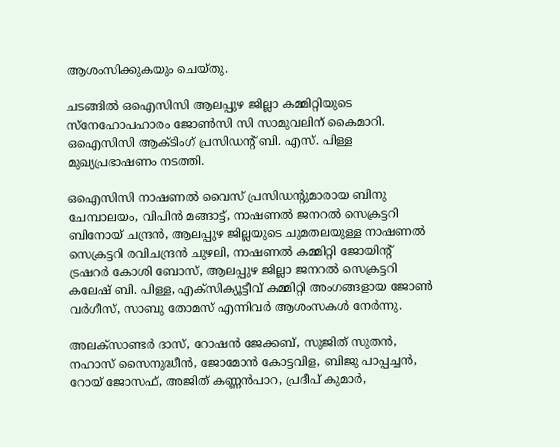ആശംസിക്കുകയും ചെയ്തു.

ചടങ്ങിൽ ഒഐസിസി ആലപ്പുഴ ജില്ലാ കമ്മിറ്റിയുടെ സ്നേഹോപഹാരം ജോൺസി സി സാമുവലിന് കൈമാറി. ഒഐസിസി ആക്ടിംഗ് പ്രസിഡന്‍റ് ബി. എസ്. പിള്ള മുഖ്യപ്രഭാഷണം നടത്തി.

ഒഐസിസി നാഷണൽ വൈസ് പ്രസിഡന്‍റുമാരായ ബിനു ചേമ്പാലയം, വിപിൻ മങ്ങാട്ട്, നാഷണൽ ജനറൽ സെക്രട്ടറി ബിനോയ് ചന്ദ്രൻ, ആലപ്പുഴ ജില്ലയുടെ ചുമതലയുള്ള നാഷണൽ സെക്രട്ടറി രവിചന്ദ്രൻ ചുഴലി, നാഷണൽ കമ്മിറ്റി ജോയിന്റ് ട്രഷറർ കോശി ബോസ്, ആലപ്പുഴ ജില്ലാ ജനറൽ സെക്രട്ടറി കലേഷ് ബി. പിള്ള, എക്സിക്യൂട്ടീവ് കമ്മിറ്റി അംഗങ്ങളായ ജോൺ വർഗീസ്, സാബു തോമസ് എന്നിവർ ആശംസകൾ നേർന്നു.

അലക്സാണ്ടർ ദാസ്, റോഷൻ ജേക്കബ്, സുജിത് സുതൻ, നഹാസ് സൈനുദ്ധീൻ, ജോമോൻ കോട്ടവിള, ബിജു പാപ്പച്ചൻ, റോയ് ജോസഫ്, അജിത് കണ്ണൻപാറ, പ്രദീപ് കുമാർ,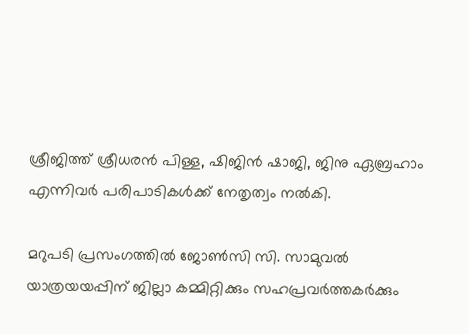ശ്രീജിത്ത് ശ്രീധരൻ പിള്ള, ഷിജിൻ ഷാജി, ജിനു ഏബ്രഹാം എന്നിവർ പരിപാടികൾക്ക് നേതൃത്വം നൽകി.

മറുപടി പ്രസംഗത്തിൽ ജോൺസി സി. സാമുവൽ യാത്രയയപ്പിന് ജില്ലാ കമ്മിറ്റിക്കും സഹപ്രവർത്തകർക്കും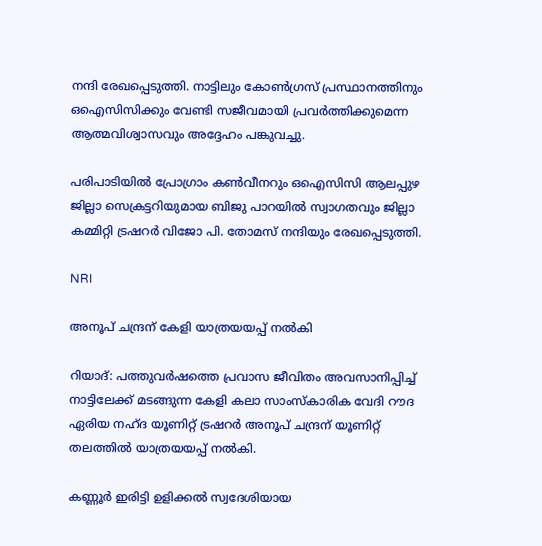നന്ദി രേഖപ്പെടുത്തി. നാട്ടിലും കോൺഗ്രസ് പ്രസ്ഥാനത്തിനും ഒഐസിസിക്കും വേണ്ടി സജീവമായി പ്രവർത്തിക്കുമെന്ന ആത്മവിശ്വാസവും അദ്ദേഹം പങ്കുവച്ചു.

പരിപാടിയിൽ പ്രോഗ്രാം കൺവീനറും ഒഐസിസി ആലപ്പുഴ ജില്ലാ സെക്രട്ടറിയുമായ ബിജു പാറയിൽ സ്വാഗതവും ജില്ലാ കമ്മിറ്റി ട്രഷറർ വിജോ പി. തോമസ് നന്ദിയും രേഖപ്പെടുത്തി.

NRI

അനൂപ് ചന്ദ്രന് കേളി യാത്രയയപ്പ് നൽകി

റിയാദ്: പത്തുവർഷത്തെ പ്രവാസ ജീവിതം അവസാനിപ്പിച്ച് നാട്ടിലേക്ക് മടങ്ങുന്ന കേളി കലാ സാംസ്കാരിക വേദി റൗദ ഏരിയ നഹ്ദ യൂണിറ്റ് ട്രഷറർ അനൂപ് ചന്ദ്രന് യൂണിറ്റ് തലത്തിൽ യാത്രയയപ്പ് നൽകി.

കണ്ണൂർ ഇരിട്ടി ഉളിക്കൽ സ്വദേശിയായ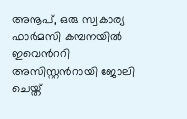അനൂപ്, ഒരു സ്വകാര്യ ഫാർമസി കമ്പനയിൽ ഇവെന്‍ററി അസിസ്റ്റന്‍റായി ജോലി ചെയ്ത്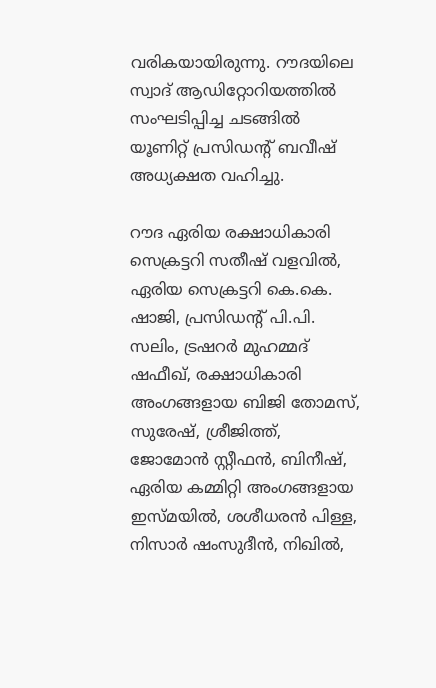വരികയായിരുന്നു. റൗദയിലെ സ്വാദ് ആഡിറ്റോറിയത്തിൽ സംഘടിപ്പിച്ച ചടങ്ങിൽ യൂണിറ്റ് പ്രസിഡന്‍റ് ബവീഷ് അധ്യക്ഷത വഹിച്ചു.

റൗദ ഏരിയ രക്ഷാധികാരി സെക്രട്ടറി സതീഷ് വളവിൽ, ഏരിയ സെക്രട്ടറി കെ.കെ. ഷാജി, പ്രസിഡന്‍റ് പി.പി. സലിം, ട്രഷറർ മുഹമ്മദ് ഷഫീഖ്, രക്ഷാധികാരി അംഗങ്ങളായ ബിജി തോമസ്, സുരേഷ്, ശ്രീജിത്ത്, ജോമോൻ സ്റ്റീഫൻ, ബിനീഷ്, ഏരിയ കമ്മിറ്റി അംഗങ്ങളായ ഇസ്‌മയിൽ, ശശീധരൻ പിള്ള, നിസാർ ഷംസുദീൻ, നിഖിൽ,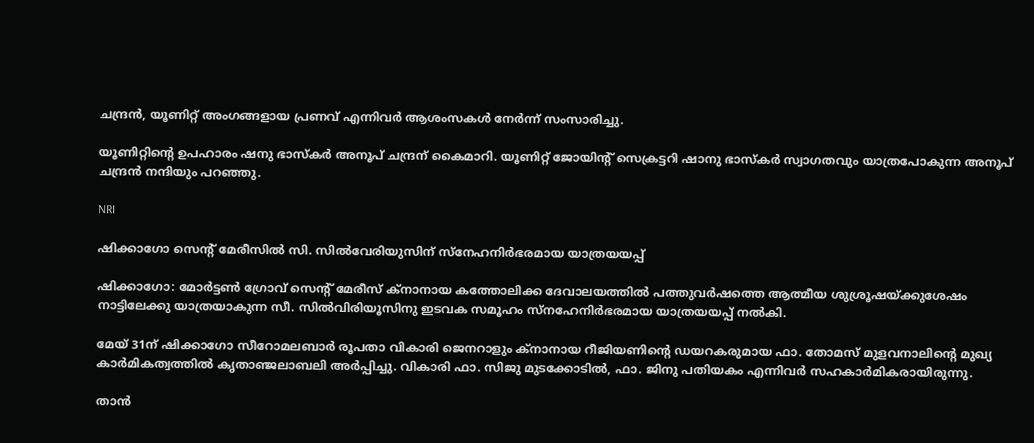ചന്ദ്രൻ, യൂണിറ്റ് അംഗങ്ങളായ പ്രണവ് എന്നിവർ ആശംസകൾ നേർന്ന് സംസാരിച്ചു.

യൂണിറ്റിന്‍റെ ഉപഹാരം ഷനു ഭാസ്കർ അനൂപ് ചന്ദ്രന് കൈമാറി. യൂണിറ്റ് ജോയിന്‍റ് സെക്രട്ടറി ഷാനു ഭാസ്കർ സ്വാഗതവും യാത്രപോകുന്ന അനൂപ് ചന്ദ്രൻ നന്ദിയും പറഞ്ഞു.

NRI

ഷിക്കാഗോ സെന്‍റ് മേരീസിൽ സി. സിൽവേരിയുസിന് സ്നേഹനിർഭരമായ യാത്രയയപ്പ്

ഷിക്കാഗോ: മോർട്ടൺ ഗ്രോവ് സെന്‍റ് മേരീസ് ക്നാനായ കത്തോലിക്ക ദേവാലയത്തിൽ പത്തുവർഷത്തെ ആത്മീയ ശുശ്രൂഷയ്ക്കുശേഷം നാട്ടിലേക്കു യാത്രയാകുന്ന സീ. സിൽവിരിയൂസിനു ഇടവക സമൂഹം സ്നഹേനിർഭരമായ യാത്രയയപ്പ് നൽകി.

മേയ് 31ന് ഷിക്കാഗോ സീറോമലബാർ രൂപതാ വികാരി ജെനറാളും ക്നാനായ റീജിയണിന്‍റെ ഡയറകരുമായ ഫാ. തോമസ് മുളവനാലിന്‍റെ മുഖ്യ കാർമികത്വത്തിൽ കൃതാഞ്ജലാബലി അർപ്പിച്ചു. വികാരി ഫാ. സിജു മുടക്കോടിൽ, ഫാ. ജിനു പതിയകം എന്നിവർ സഹകാർമികരായിരുന്നു.

താൻ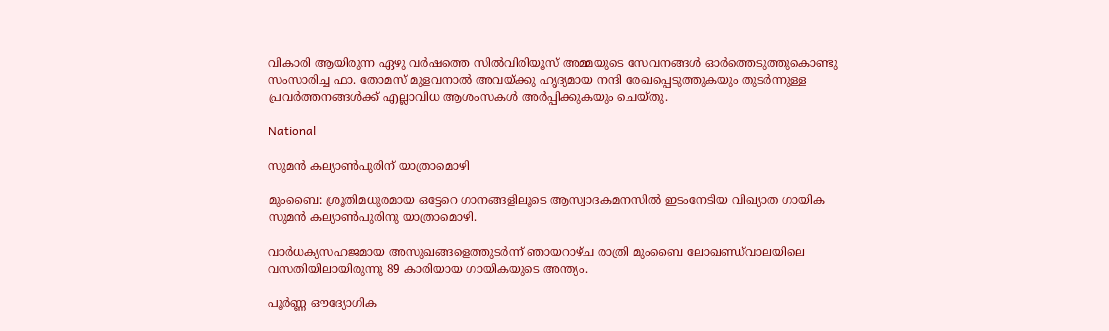വികാരി ആയിരുന്ന ഏഴു വർഷത്തെ സിൽവിരിയൂസ് അമ്മയുടെ സേവനങ്ങൾ ഓർത്തെടുത്തുകൊണ്ടു സംസാരിച്ച ഫാ. തോമസ് മുളവനാൽ അവയ്ക്കു ഹൃദ്യമായ നന്ദി രേഖപ്പെടുത്തുകയും തുടർന്നുള്ള പ്രവർത്തനങ്ങൾക്ക് എല്ലാവിധ ആശംസകൾ അർപ്പിക്കുകയും ചെയ്തു.

National

സുമൻ കല്യാൺപുരിന് യാത്രാമൊഴി

മുംബൈ: ശ്രൂതിമധുരമായ ഒട്ടേറെ ഗാനങ്ങളിലൂടെ ആസ്വാദകമനസിൽ ഇടംനേടിയ വിഖ്യാത ഗായിക സുമൻ കല്യാൺപുരിനു യാത്രാമൊഴി.

വാർധക്യസഹജമായ അസുഖങ്ങളെത്തുടർന്ന് ഞായറാഴ്ച രാത്രി മുംബൈ ലോഖണ്ഡ്‌വാലയിലെ വസതിയിലായിരുന്നു 89 കാരിയായ ഗായികയുടെ അന്ത്യം.

പൂർണ്ണ ഔദ്യോഗിക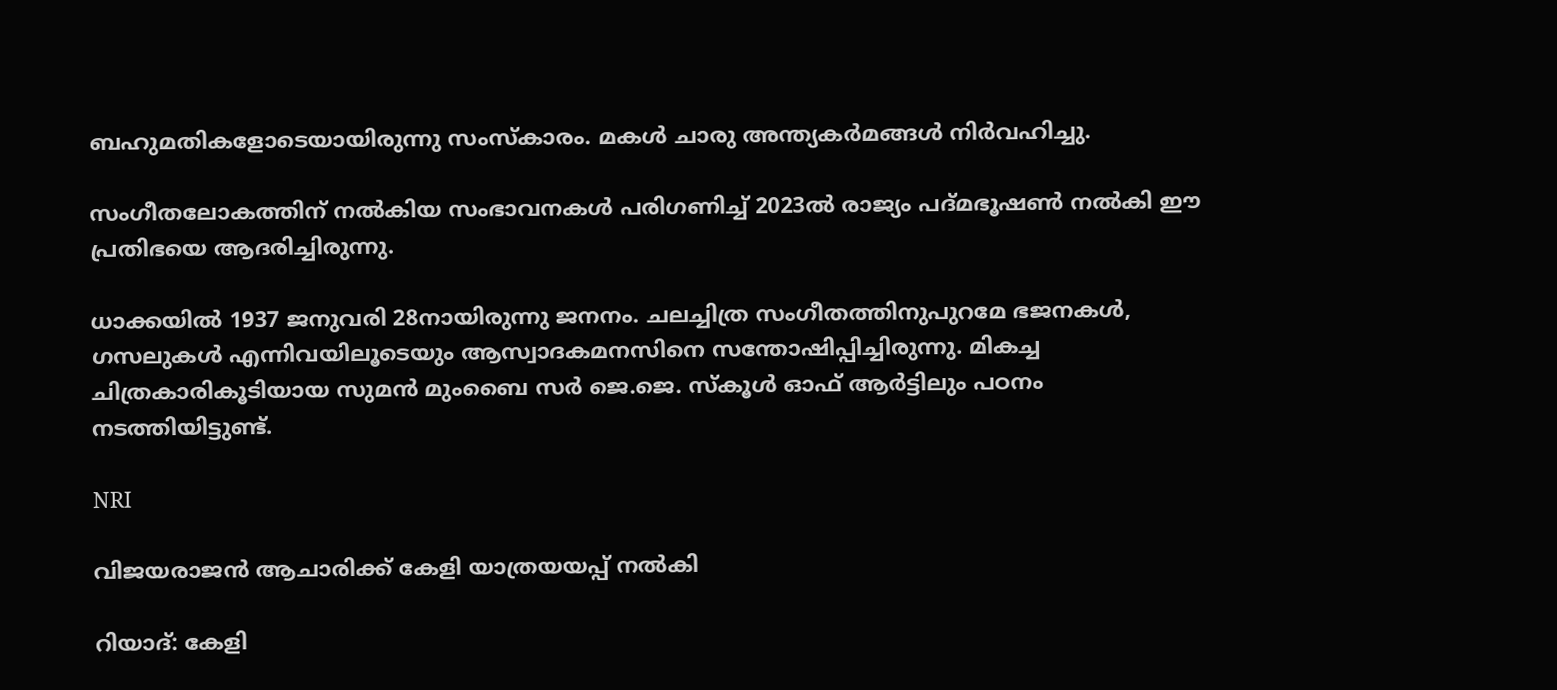ബഹുമതികളോടെയായിരുന്നു സംസ്കാരം. മകൾ ചാരു അന്ത്യകർമങ്ങൾ നിർവഹിച്ചു.

സംഗീതലോകത്തിന് നല്‍കിയ സംഭാവനകള്‍ പരിഗണിച്ച് 2023ല്‍ രാജ്യം പദ്മഭൂഷണ്‍ നല്‍കി ഈ പ്രതിഭയെ ആദരിച്ചിരുന്നു.

ധാക്കയില്‍ 1937 ജനുവരി 28നായിരുന്നു ജനനം. ചലച്ചിത്ര സംഗീതത്തിനുപുറമേ ഭജനകള്‍, ഗസലുകള്‍ എന്നിവയിലൂടെയും ആസ്വാദകമനസിനെ സന്തോഷിപ്പിച്ചിരുന്നു. മികച്ച ചിത്രകാരികൂടിയായ സുമൻ മുംബൈ സര്‍ ജെ.ജെ. സ്‌കൂള്‍ ഓഫ് ആര്‍ട്ടിലും പഠനം നടത്തിയിട്ടുണ്ട്.

NRI

വിജയരാജൻ ആചാരിക്ക് കേളി യാത്രയയപ്പ് നൽകി

റിയാദ്: കേളി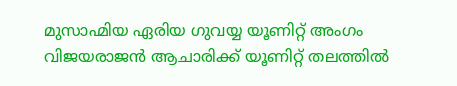മുസാഹ്മിയ ഏരിയ ഗുവയ്യ യൂണിറ്റ് അംഗം വിജയരാജൻ ആചാരിക്ക് യൂണിറ്റ് തലത്തിൽ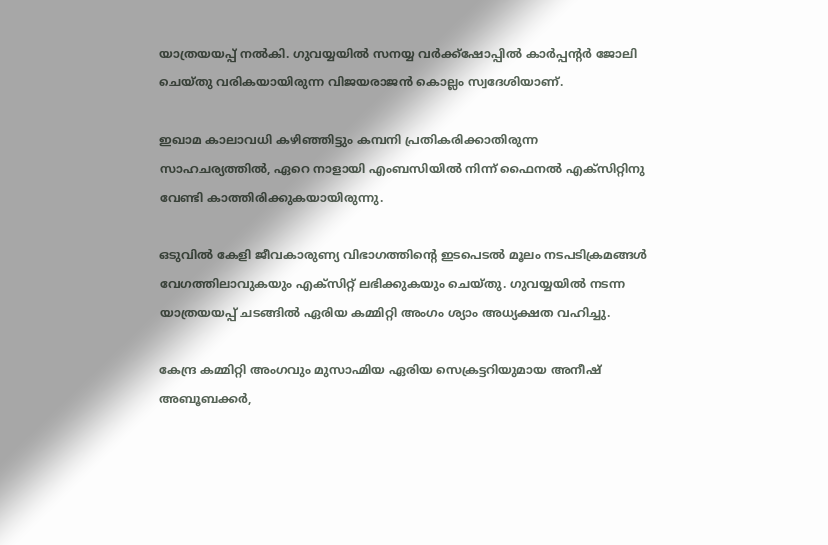യാത്രയയപ്പ് നൽകി. ഗുവയ്യയിൽ സനയ്യ വർക്ക്ഷോപ്പിൽ കാർപ്പന്‍റർ ജോലി ചെയ്തു വരികയായിരുന്ന വിജയരാജൻ കൊല്ലം സ്വദേശിയാണ്.

ഇഖാമ കാലാവധി കഴിഞ്ഞിട്ടും കമ്പനി പ്രതികരിക്കാതിരുന്ന സാഹചര്യത്തിൽ, ഏറെ നാളായി എംബസിയിൽ നിന്ന് ഫൈനൽ എക്സിറ്റിനു വേണ്ടി കാത്തിരിക്കുകയായിരുന്നു.

ഒടുവിൽ കേളി ജീവകാരുണ്യ വിഭാഗത്തിന്‍റെ ഇടപെടൽ മൂലം നടപടിക്രമങ്ങൾ വേഗത്തിലാവുകയും എക്സിറ്റ് ലഭിക്കുകയും ചെയ്തു. ഗുവയ്യയിൽ നടന്ന യാത്രയയപ്പ് ചടങ്ങിൽ ഏരിയ കമ്മിറ്റി അംഗം ശ്യാം അധ്യക്ഷത വഹിച്ചു.

കേന്ദ്ര കമ്മിറ്റി അംഗവും മുസാഹ്മിയ ഏരിയ സെക്രട്ടറിയുമായ അനീഷ് അബൂബക്കർ,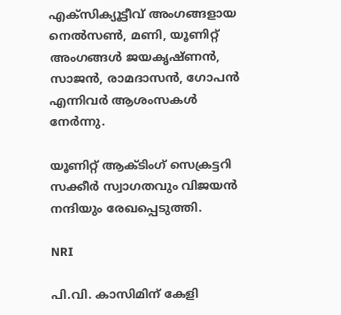എക്സിക്യൂട്ടീവ് അംഗങ്ങളായ നെൽസൺ, മണി, യൂണിറ്റ് അംഗങ്ങൾ ജയകൃഷ്ണൻ, സാജൻ, രാമദാസൻ, ഗോപൻ എന്നിവർ ആശംസകൾ നേർന്നു.

യൂണിറ്റ് ആക്ടിംഗ് സെക്രട്ടറി സക്കീർ സ്വാഗതവും വിജയൻ നന്ദിയും രേഖപ്പെടുത്തി.

NRI

പി.വി. കാസിമിന് കേളി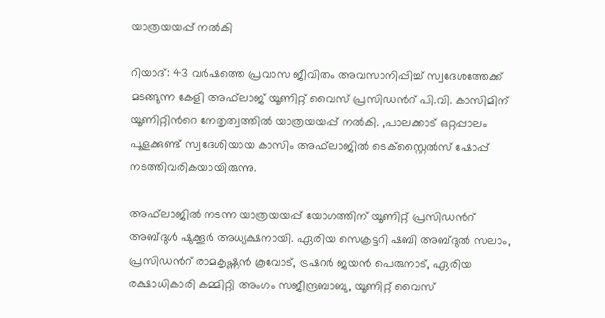യാത്രയയപ്പ് നൽകി

റിയാദ്: 43 വർഷത്തെ പ്രവാസ ജീവിതം അവസാനിപ്പിച്ച് സ്വദേശത്തേക്ക് മടങ്ങുന്ന കേളി അഫ്‌ലാജ് യൂണിറ്റ് വൈസ് പ്രസിഡന്‍റ് പി.വി. കാസിമിന് യൂണിറ്റിന്‍റെ നേതൃത്വത്തിൽ യാത്രയയപ്പ് നൽകി. ,പാലക്കാട് ഒറ്റപ്പാലം പൂളക്കുണ്ട് സ്വദേശിയായ കാസിം അഫ്‌ലാജിൽ ടെക്സ്റ്റൈൽസ് ഷോപ്പ് നടത്തിവരികയായിരുന്നു.

അഫ്‌ലാജിൽ നടന്ന യാത്രയയപ്പ് യോഗത്തിന് യൂണിറ്റ് പ്രസിഡന്‍റ് അബ്ദുൾ ഷുക്കൂർ അധ്യക്ഷനായി. ഏരിയ സെക്രട്ടറി ഷബി അബ്ദുൽ സലാം, പ്രസിഡന്‍റ് രാമകൃഷ്ണൻ കൂവോട്, ട്രഷറർ ജയൻ പെരുനാട്, ഏരിയ രക്ഷാധികാരി കമ്മിറ്റി അംഗം സജീന്ദ്രബാബു, യൂണിറ്റ് വൈസ്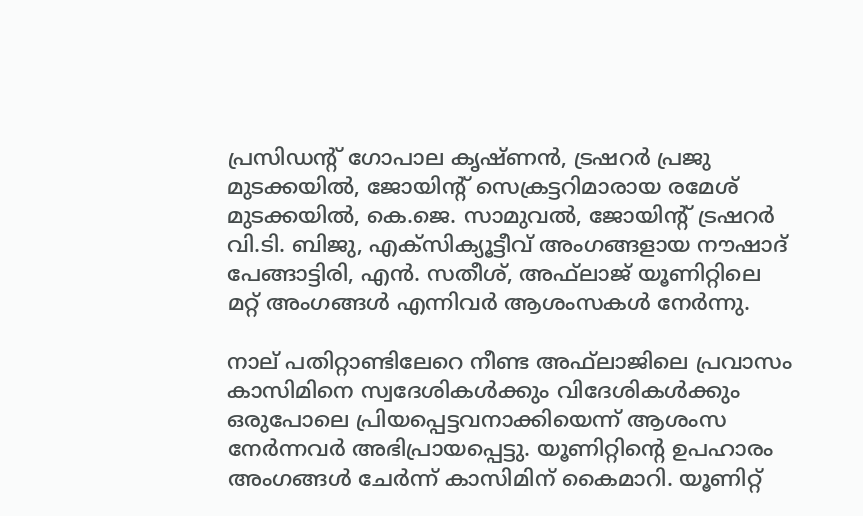പ്രസിഡന്‍റ് ഗോപാല കൃഷ്ണൻ, ട്രഷറർ പ്രജു മുടക്കയിൽ, ജോയിന്‍റ് സെക്രട്ടറിമാരായ രമേശ്‌ മുടക്കയിൽ, കെ.ജെ. സാമുവൽ, ജോയിന്‍റ് ട്രഷറർ വി.ടി. ബിജു, എക്സിക്യൂട്ടീവ് അംഗങ്ങളായ നൗഷാദ് പേങ്ങാട്ടിരി, എൻ. സതീശ്, അഫ്‌ലാജ് യൂണിറ്റിലെ മറ്റ് അംഗങ്ങൾ എന്നിവർ ആശംസകൾ നേർന്നു.

നാല് പതിറ്റാണ്ടിലേറെ നീണ്ട അഫ്‌ലാജിലെ പ്രവാസം കാസിമിനെ സ്വദേശികൾക്കും വിദേശികൾക്കും ഒരുപോലെ പ്രിയപ്പെട്ടവനാക്കിയെന്ന് ആശംസ നേർന്നവർ അഭിപ്രായപ്പെട്ടു. യൂണിറ്റിന്‍റെ ഉപഹാരം അംഗങ്ങൾ ചേർന്ന് കാസിമിന് കൈമാറി. യൂണിറ്റ്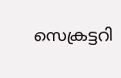സെക്രട്ടറി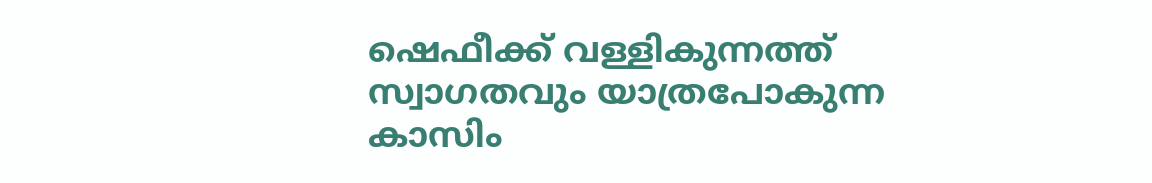ഷെഫീക്ക് വള്ളികുന്നത്ത് സ്വാഗതവും യാത്രപോകുന്ന കാസിം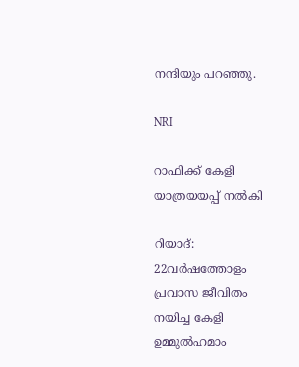നന്ദിയും പറഞ്ഞു.

NRI

റാഫിക്ക് കേളി യാത്രയയപ്പ് നൽകി

റിയാദ്: 22വർഷത്തോളം പ്രവാസ ജീവിതം നയിച്ച കേളി ഉമ്മുൽഹമാം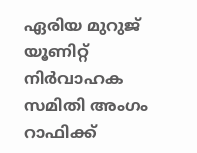ഏരിയ മുറുജ് യൂണിറ്റ് നിർവാഹക സമിതി അംഗം റാഫിക്ക്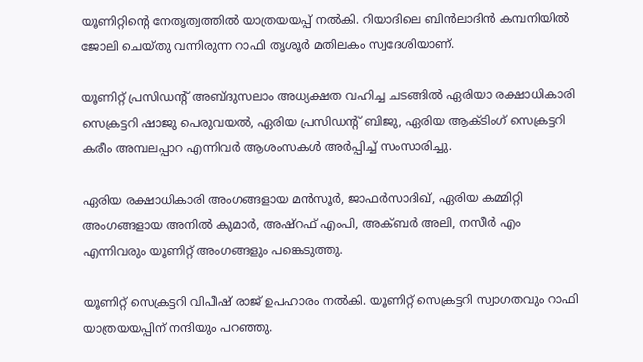യൂണിറ്റിന്‍റെ നേതൃത്വത്തിൽ യാത്രയയപ്പ് നൽകി. റിയാദിലെ ബിൻലാദിൻ കമ്പനിയിൽ ജോലി ചെയ്തു വന്നിരുന്ന റാഫി തൃശൂർ മതിലകം സ്വദേശിയാണ്.

യൂണിറ്റ് പ്രസിഡന്‍റ് അബ്ദുസലാം അധ്യക്ഷത വഹിച്ച ചടങ്ങിൽ ഏരിയാ രക്ഷാധികാരി സെക്രട്ടറി ഷാജു പെരുവയൽ, ഏരിയ പ്രസിഡന്‍റ് ബിജു, ഏരിയ ആക്ടിംഗ് സെക്രട്ടറി കരീം അമ്പലപ്പാറ എന്നിവർ ആശംസകൾ അർപ്പിച്ച് സംസാരിച്ചു.

ഏരിയ രക്ഷാധികാരി അംഗങ്ങളായ മൻസൂർ, ജാഫർസാദിഖ്, ഏരിയ കമ്മിറ്റി അംഗങ്ങളായ അനിൽ കുമാർ, അഷ്റഫ് എംപി, അക്ബർ അലി, നസീർ എം എന്നിവരും യൂണിറ്റ് അംഗങ്ങളും പങ്കെടുത്തു.

യൂണിറ്റ് സെക്രട്ടറി വിപീഷ് രാജ് ഉപഹാരം നൽകി. യൂണിറ്റ് സെക്രട്ടറി സ്വാഗതവും റാഫി യാത്രയയപ്പിന് നന്ദിയും പറഞ്ഞു.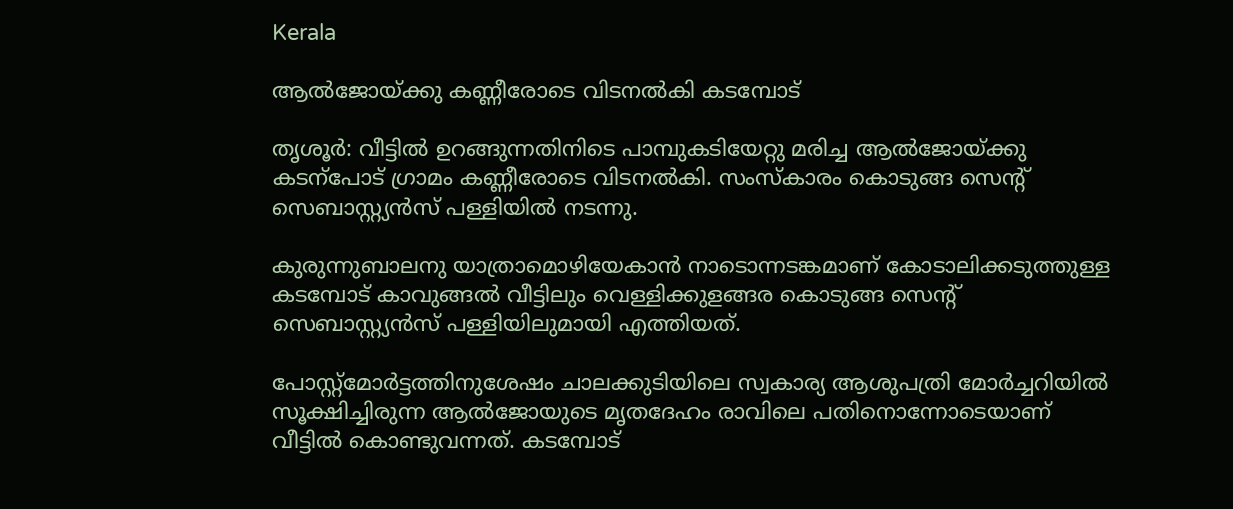Kerala

ആല്‍ജോയ്ക്കു കണ്ണീരോടെ വിടനല്‍കി കടമ്പോട്

തൃശൂർ: വീട്ടില്‍ ഉറങ്ങുന്നതിനിടെ പാമ്പുകടിയേറ്റു മരിച്ച ആല്‍ജോയ്ക്കു കടന്പോട് ഗ്രാമം കണ്ണീരോടെ വിടനൽകി. സംസ്‌കാരം കൊടുങ്ങ സെന്‍റ് സെബാസ്റ്റ്യന്‍സ് പള്ളിയില്‍ നടന്നു.

കുരുന്നുബാലനു യാത്രാമൊഴിയേകാന്‍ നാടൊന്നടങ്കമാണ് കോടാലിക്കടുത്തുള്ള കടമ്പോട് കാവുങ്ങല്‍ വീട്ടിലും വെള്ളിക്കുളങ്ങര കൊടുങ്ങ സെന്‍റ് സെബാസ്റ്റ്യന്‍സ് പള്ളിയിലുമായി എത്തിയത്.

പോസ്റ്റ്‌മോര്‍ട്ടത്തിനുശേഷം ചാലക്കുടിയിലെ സ്വകാര്യ ആശുപത്രി മോര്‍ച്ചറിയില്‍ സൂക്ഷിച്ചിരുന്ന ആല്‍ജോയുടെ മൃതദേഹം രാവിലെ പതിനൊന്നോടെയാണ് വീട്ടില്‍ കൊണ്ടുവന്നത്. കടമ്പോട്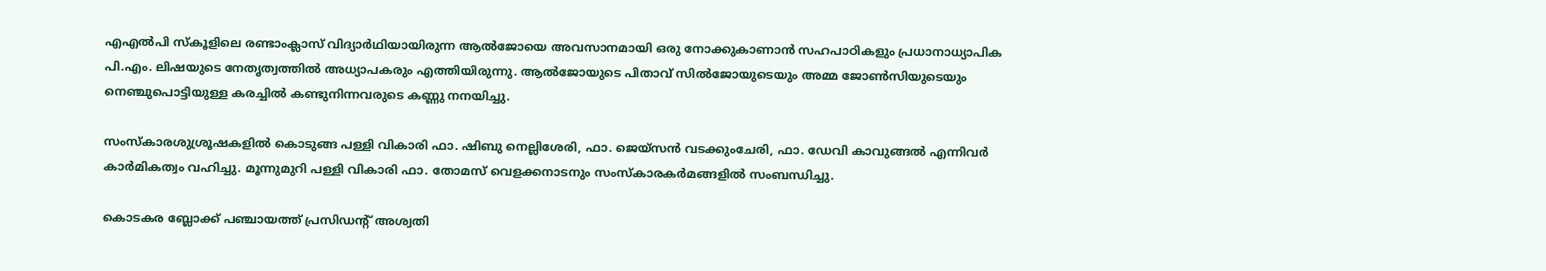എഎല്‍പി സ്‌കൂളിലെ രണ്ടാംക്ലാസ് വിദ്യാർഥിയായിരുന്ന ആല്‍ജോയെ അവസാനമായി ഒരു നോക്കുകാണാൻ സഹപാഠികളും പ്രധാനാധ്യാപിക പി.എം. ലിഷയുടെ നേതൃത്വത്തില്‍ അധ്യാപകരും എത്തിയിരുന്നു. ആല്‍ജോയുടെ പിതാവ് സില്‍ജോയുടെയും അമ്മ ജോണ്‍സിയുടെയും നെഞ്ചുപൊട്ടിയുള്ള കരച്ചിൽ കണ്ടുനിന്നവരുടെ കണ്ണു നനയിച്ചു.

സംസ്‌കാരശുശ്രൂഷകളില്‍ കൊടുങ്ങ പള്ളി വികാരി ഫാ. ഷിബു നെല്ലിശേരി, ഫാ. ജെയ്‌സന്‍ വടക്കുംചേരി, ഫാ. ഡേവി കാവുങ്ങല്‍ എന്നിവര്‍ കാര്‍മികത്വം വഹിച്ചു. മൂന്നുമുറി പള്ളി വികാരി ഫാ. തോമസ് വെളക്കനാടനും സംസ്‌കാരകര്‍മങ്ങളില്‍ സംബന്ധിച്ചു.

കൊടകര ബ്ലോക്ക് പഞ്ചായത്ത് പ്രസിഡന്‍റ് അശ്വതി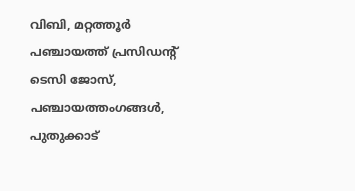വിബി, മറ്റത്തൂര്‍ പഞ്ചായത്ത് പ്രസിഡന്‍റ് ടെസി ജോസ്, പഞ്ചായത്തംഗങ്ങള്‍, പുതുക്കാട്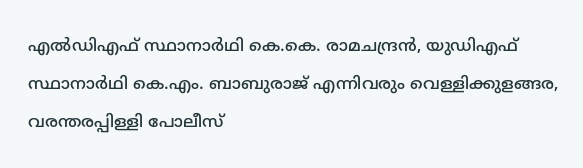എല്‍ഡിഎഫ് സ്ഥാനാര്‍ഥി കെ.കെ. രാമചന്ദ്രന്‍, യുഡിഎഫ് സ്ഥാനാര്‍ഥി കെ.എം. ബാബുരാജ് എന്നിവരും വെള്ളിക്കുളങ്ങര, വരന്തരപ്പിള്ളി പോലീസ്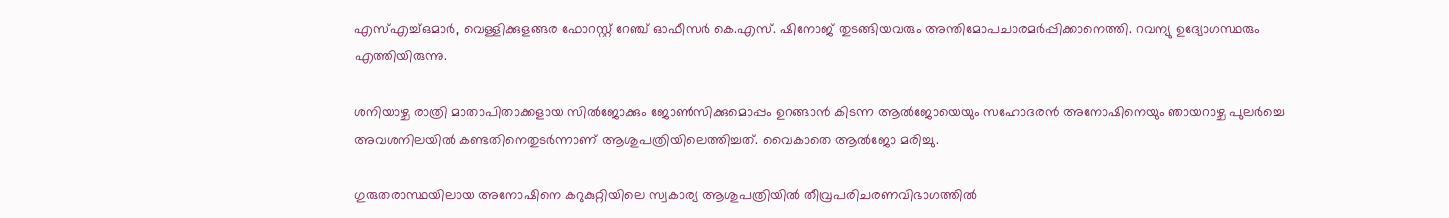എസ്എച്ച്ഒമാര്‍, വെള്ളിക്കുളങ്ങര ഫോറസ്റ്റ് റേഞ്ച് ഓഫീസര്‍ കെ.എസ്. ഷിനോജ് തുടങ്ങിയവരും‍ അന്തിമോപചാരമര്‍പ്പിക്കാനെത്തി. റവന്യു ഉദ്യോഗസ്ഥരും എത്തിയിരുന്നു.

ശനിയാഴ്ച രാത്രി മാതാപിതാക്കളായ സില്‍ജോക്കും ജോണ്‍സിക്കുമൊപ്പം ഉറങ്ങാന്‍ കിടന്ന ആല്‍ജോയെയും സഹോദരന്‍ അനോഷിനെയും ഞായറാഴ്ച പുലര്‍ച്ചെ അവശനിലയില്‍ കണ്ടതിനെതുടര്‍ന്നാണ് ആശുപത്രിയിലെത്തിച്ചത്. വൈകാതെ ആല്‍ജോ മരിച്ചു.

ഗുരുതരാസ്ഥയിലായ അനോഷിനെ കറുകുറ്റിയിലെ സ്വകാര്യ ആശുപത്രിയില്‍ തീവ്രപരിചരണവിഭാഗത്തില്‍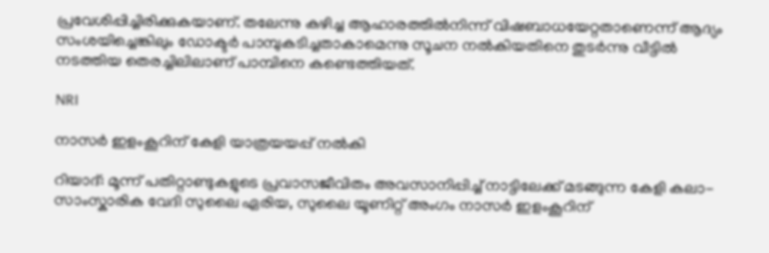പ്രവേശിപ്പിച്ചിരിക്കുകയാണ്. തലേന്നു കഴിച്ച ആഹാരത്തില്‍നിന്ന് വിഷബാധയേറ്റതാണെന്ന് ആദ്യം സംശയിച്ചെങ്കിലും ഡോക്ടര്‍ പാമ്പുകടിച്ചതാകാമെന്നു സൂചന നല്‍കിയതിനെ തുടര്‍ന്നു വീട്ടില്‍ നടത്തിയ തെരച്ചിലിലാണ് പാമ്പിനെ കണ്ടെത്തിയത്.

NRI

നാസർ ഇളംകൂറിന് കേളി യാത്രയയപ്പ് നൽകി

റിയാദ്: മൂന്ന് പതിറ്റാണ്ടുകളുടെ പ്രവാസജീവിതം അവസാനിപ്പിച്ച് നാട്ടിലേക്ക് മടങ്ങുന്ന കേളി കലാ-സാംസ്കാരിക വേദി സുലൈ ഏരിയ, സുലൈ യൂണിറ്റ് അംഗം നാസർ ഇളംകൂറിന്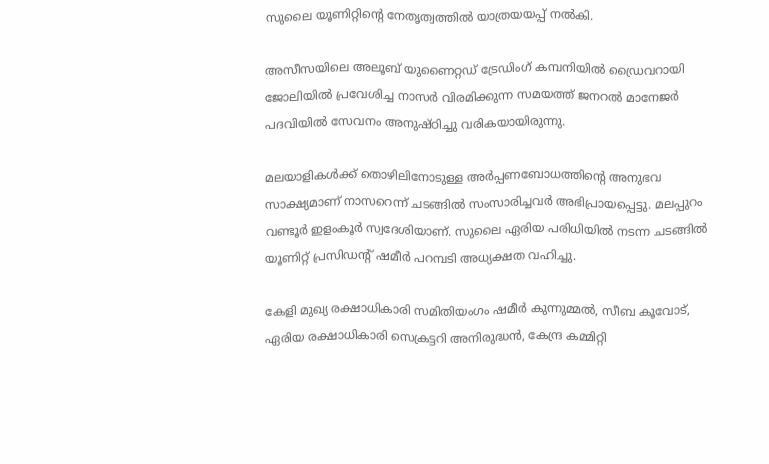സുലൈ യൂണിറ്റിന്‍റെ നേതൃത്വത്തിൽ യാത്രയയപ്പ് നൽകി.

അസീസയിലെ അലൂബ് യുണൈറ്റഡ് ട്രേഡിംഗ് കമ്പനിയിൽ ഡ്രൈവറായി ജോലിയിൽ പ്രവേശിച്ച നാസർ വിരമിക്കുന്ന സമയത്ത് ജനറൽ മാനേജർ പദവിയിൽ സേവനം അനുഷ്ഠിച്ചു വരികയായിരുന്നു.

മലയാളികൾക്ക് തൊഴിലിനോടുള്ള അർപ്പണബോധത്തിന്‍റെ അനുഭവ സാക്ഷ്യമാണ് നാസറെന്ന് ചടങ്ങിൽ സംസാരിച്ചവർ അഭിപ്രായപ്പെട്ടു. മലപ്പുറം വണ്ടൂർ ഇളംകൂർ സ്വദേശിയാണ്. സുലൈ ഏരിയ പരിധിയിൽ നടന്ന ചടങ്ങിൽ യൂണിറ്റ് പ്രസിഡന്‍റ് ഷമീർ പറമ്പടി അധ്യക്ഷത വഹിച്ചു.

കേളി മുഖ്യ രക്ഷാധികാരി സമിതിയംഗം ഷമീർ കുന്നുമ്മൽ, സീബ കൂവോട്, ഏരിയ രക്ഷാധികാരി സെക്രട്ടറി അനിരുദ്ധൻ, കേന്ദ്ര കമ്മിറ്റി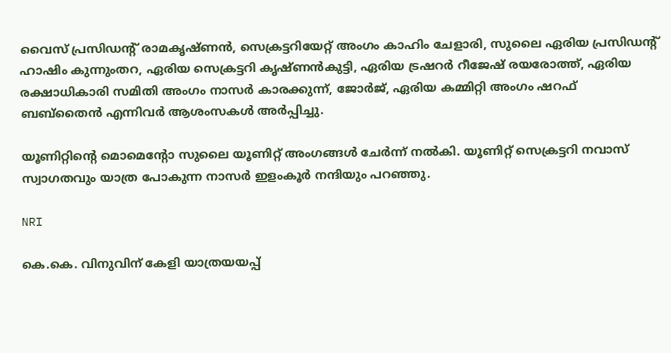വൈസ് പ്രസിഡന്‍റ് രാമകൃഷ്ണൻ, സെക്രട്ടറിയേറ്റ് അംഗം കാഹിം ചേളാരി, സുലൈ ഏരിയ പ്രസിഡന്‍റ് ഹാഷിം കുന്നുംതറ, ഏരിയ സെക്രട്ടറി കൃഷ്ണൻകുട്ടി, ഏരിയ ട്രഷറർ റീജേഷ് രയരോത്ത്, ഏരിയ രക്ഷാധികാരി സമിതി അംഗം നാസർ കാരക്കുന്ന്, ജോർജ്, ഏരിയ കമ്മിറ്റി അംഗം ഷറഫ് ബബ്തൈൻ എന്നിവർ ആശംസകൾ അർപ്പിച്ചു.

യൂണിറ്റിന്‍റെ മൊമെന്‍റോ സുലൈ യൂണിറ്റ് അംഗങ്ങൾ ചേർന്ന് നൽകി. യൂണിറ്റ് സെക്രട്ടറി നവാസ് സ്വാഗതവും യാത്ര പോകുന്ന നാസർ ഇളംകൂർ നന്ദിയും പറഞ്ഞു.

NRI

കെ.കെ. വിനുവിന് കേളി യാത്രയയപ്പ്‌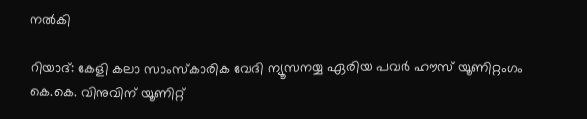നൽകി

റിയാദ്: കേളി കലാ സാംസ്കാരിക വേദി ന്യൂസനയ്യ ഏരിയ പവർ ഹൗസ് യൂണിറ്റംഗം കെ.കെ. വിനുവിന് യൂണിറ്റ്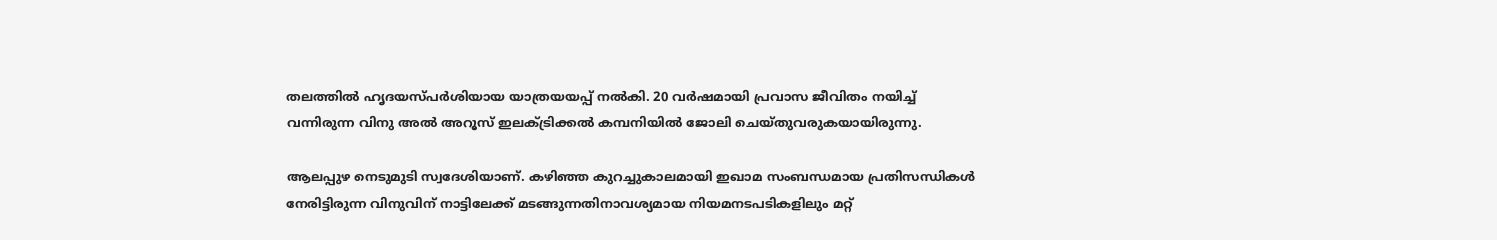തലത്തിൽ ഹൃദയസ്പർശിയായ യാത്രയയപ്പ് നൽകി. 20 വർഷമായി പ്രവാസ ജീവിതം നയിച്ച് വന്നിരുന്ന വിനു അൽ അറൂസ് ഇലക്ട്രിക്കൽ കമ്പനിയിൽ ജോലി ചെയ്തുവരുകയായിരുന്നു.

ആലപ്പുഴ നെടുമുടി സ്വദേശിയാണ്. കഴിഞ്ഞ കുറച്ചുകാലമായി ഇഖാമ സംബന്ധമായ പ്രതിസന്ധികൾ നേരിട്ടിരുന്ന വിനുവിന് നാട്ടിലേക്ക് മടങ്ങുന്നതിനാവശ്യമായ നിയമനടപടികളിലും മറ്റ്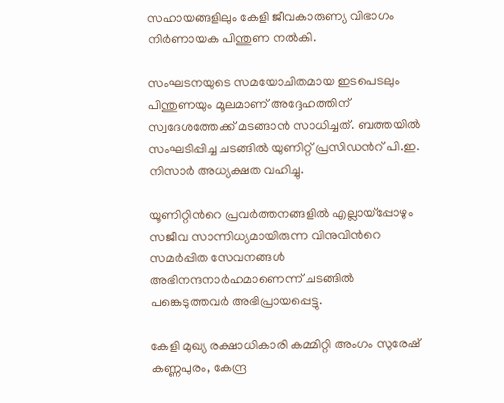സഹായങ്ങളിലും കേളി ജീവകാരുണ്യ വിഭാഗം നിർണായക പിന്തുണ നൽകി.

സംഘടനയുടെ സമയോചിതമായ ഇടപെടലും പിന്തുണയും മൂലമാണ് അദ്ദേഹത്തിന് സ്വദേശത്തേക്ക് മടങ്ങാൻ സാധിച്ചത്. ബത്തയിൽ സംഘടിപ്പിച്ച ചടങ്ങിൽ യുണിറ്റ് പ്രസിഡന്‍റ് പി.ഇ. നിസാർ അധ്യക്ഷത വഹിച്ചു.

യൂണിറ്റിന്‍റെ പ്രവർത്തനങ്ങളിൽ എല്ലായ്പ്പോഴും സജീവ സാന്നിധ്യമായിരുന്ന വിനുവിന്‍റെ സമർപ്പിത സേവനങ്ങൾ അഭിനന്ദനാർഹമാണെന്ന് ചടങ്ങിൽ പങ്കെടുത്തവർ അഭിപ്രായപ്പെട്ടു.

കേളി മുഖ്യ രക്ഷാധികാരി കമ്മിറ്റി അംഗം സുരേഷ് കണ്ണപുരം, കേന്ദ്ര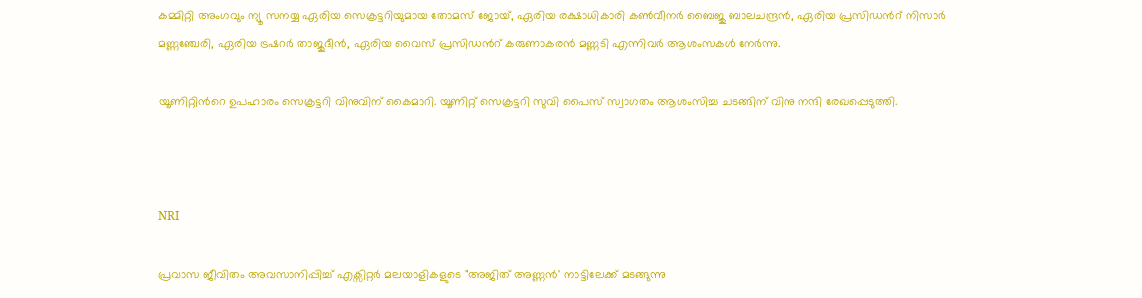കമ്മിറ്റി അംഗവും ന്യൂ സനയ്യ ഏരിയ സെക്രട്ടറിയുമായ തോമസ് ജോയ്, ഏരിയ രക്ഷാധികാരി കൺവീനർ ബൈജു ബാലചന്ദ്രൻ, ഏരിയ പ്രസിഡന്‍റ് നിസാർ മണ്ണഞ്ചേരി, ഏരിയ ട്രഷറർ താജുദീൻ, ഏരിയ വൈസ് പ്രസിഡന്‍റ് കരുണാകരൻ മണ്ണടി എന്നിവർ ആശംസകൾ നേർന്നു.

യൂണിറ്റിന്‍റെ ഉപഹാരം സെക്രട്ടറി വിനുവിന് കൈമാറി. യൂണിറ്റ് സെക്രട്ടറി സുവി പൈസ് സ്വാഗതം ആശംസിച്ച ചടങ്ങിന് വിനു നന്ദി രേഖപ്പെടുത്തി.



NRI

പ്രവാസ ജീവിതം അവസാനിപ്പിച്ച് എക്സിറ്റർ മലയാളികളുടെ "അജിത് അണ്ണൻ' നാട്ടിലേക്ക് മടങ്ങുന്നു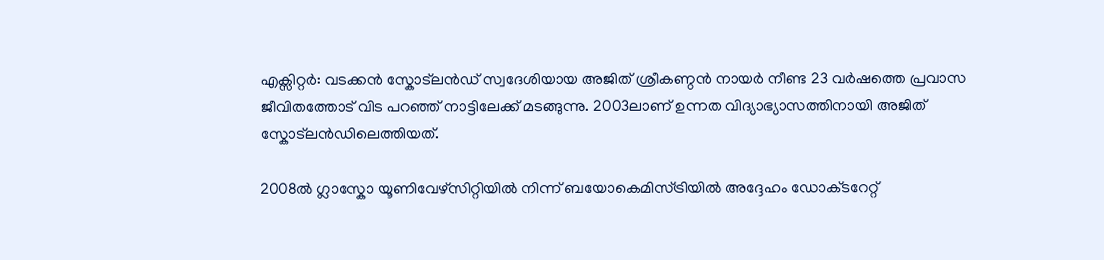എക്സിറ്റർ: വടക്കൻ സ്കോട്‌ലൻഡ് സ്വദേശിയായ അജിത് ശ്രീകണ്ഠൻ നായർ നീണ്ട 23 വർഷത്തെ പ്രവാസ ജീവിതത്തോട് വിട പറഞ്ഞ് നാട്ടിലേക്ക് മടങ്ങുന്നു. 2003ലാണ് ഉന്നത വിദ്യാഭ്യാസത്തിനായി അജിത് സ്കോട്‌ലൻഡിലെത്തിയത്.

2008ൽ ഗ്ലാസ്കോ യൂണിവേഴ്സിറ്റിയിൽ നിന്ന് ബയോകെമിസ്ട്രിയിൽ അദ്ദേഹം ഡോക്‌‌ടറേറ്റ്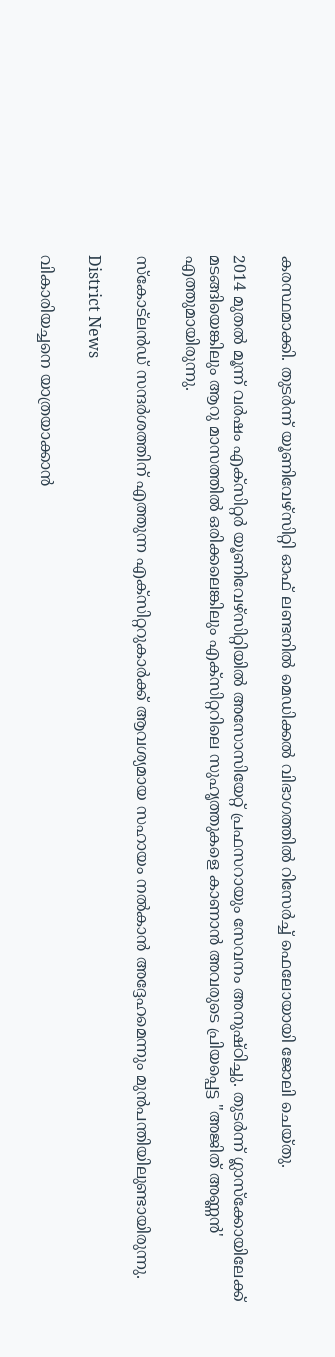കരസ്ഥമാക്കി. തുടർന്ന് യൂണിവേഴ്സിറ്റി ഓഫ് ലണ്ടനിൽ മെഡിക്കൽ വിഭാഗത്തിൽ റിസേർച്ച് ഫെലോയായി ജോലി ചെയ്തു.

2014 മുതൽ മൂന്ന് വർഷം എക്സിറ്റർ യൂണിവേഴ്സിറ്റിയിൽ അസോസിയേറ്റ് പ്രഫസറായും സേവനം അനുഷ്ഠിച്ചു. തുട‌ർന്ന് ഗ്ലാസ്ക്കോയിലേക്ക് മടങ്ങിയെങ്കിലും ആറു മാസത്തിൽ ഒരിക്കലെങ്കിലും എക്സിറ്ററിലെ സുഹൃത്തുകളെ കാണാൻ അവരുടെ പ്രിയപ്പെട്ട "അജിത് അണ്ണൻ' എത്തുമായിരുന്നു.

സ്കോ‌ട്‌ലൻഡ് സന്ദർശത്തിന് എത്തുന്ന എക്സിറ്ററുകാർക്ക് ആവശ്യമായ സഹായം നൽകാൻ അദ്ദേഹമെന്നും മുന്‍പന്തിയിലുണ്ടായിരുന്നു.

District News

വികാരിയച്ചനെ യാത്രയാക്കാൻ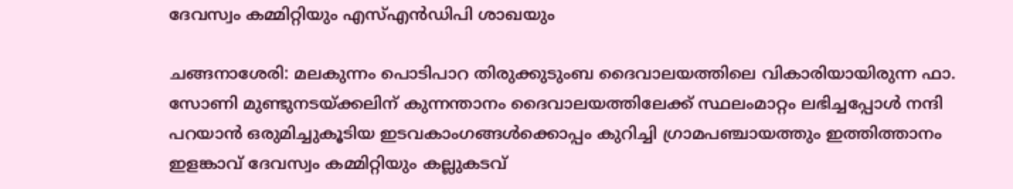ദേവസ്വം കമ്മിറ്റിയും എസ്എൻഡിപി ശാഖയും

ചങ്ങനാശേരി: മലകുന്നം പൊടിപാറ തിരുക്കുടുംബ ദൈവാലയത്തിലെ വികാരിയായിരുന്ന ഫാ. സോണി മുണ്ടുനടയ്ക്കലിന് കുന്നന്താനം ദൈവാലയത്തിലേക്ക് സ്ഥലംമാറ്റം ലഭിച്ചപ്പോള്‍ നന്ദി പറയാന്‍ ഒരുമിച്ചുകൂടിയ ഇടവകാംഗങ്ങള്‍ക്കൊപ്പം കുറിച്ചി ഗ്രാമപഞ്ചായത്തും ഇത്തിത്താനം ഇളങ്കാവ് ദേവസ്വം കമ്മിറ്റിയും കല്ലുകടവ്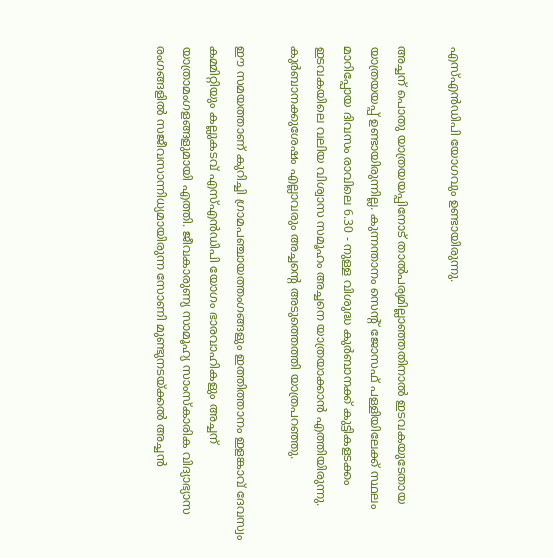എസ്എന്‍ഡിപി യോഗവും ഉണ്ടായിരുന്നു.

അച്ചന് പൊതു യാത്രയയപ്പിനോട് താല്‍പര്യമില്ലാഞ്ഞതിനാല്‍ ഇടവകയുടേതായ യാത്രയയപ്പ് ഉണ്ടായിരുന്നില്ല. കുന്നന്താനം സെന്‍റ് ജോസഫ് പള്ളിയിലേക്ക് സ്ഥലം മാറിപ്പോയ ദിവസം രാവിലെ 6.30 - നുള്ള വിശുദ്ധ കുര്‍ബാനക്ക് കുട്ടികളടക്കം ഇടവകയിലെ വലിയ വിശ്വാസ സമൂഹം അച്ചനെ യാത്രയാക്കാന്‍ എത്തിയിരുന്നു. കുര്‍ബാനക്കുശേഷം എല്ലാവരും അച്ചന്‍റെ അടുത്തെത്തി യാത്രപറഞ്ഞു.

ഈ സമയത്താണ് കുറിച്ചി ഗ്രാമപഞ്ചായത്തംഗങ്ങളും ഇത്തിത്താനം ഇളങ്കാവ് ദേവസ്വം കമ്മിറ്റിയും കല്ലുകടവ് എസ്എന്‍ഡിപി യോഗം ഭാരവാഹികളും അച്ചന് യാത്രാമംഗളങ്ങളുമായി എത്തി. ജീവകാരുണ്യ സാമൂഹ്യ സാംസ്‌കാരിക വിദ്യാഭ്യാസ രംഗങ്ങളില്‍ സജീവസാന്നിധ്യമായിരുന്ന സോണി മുണ്ടുനടയ്ക്കല്‍ അച്ചന്‍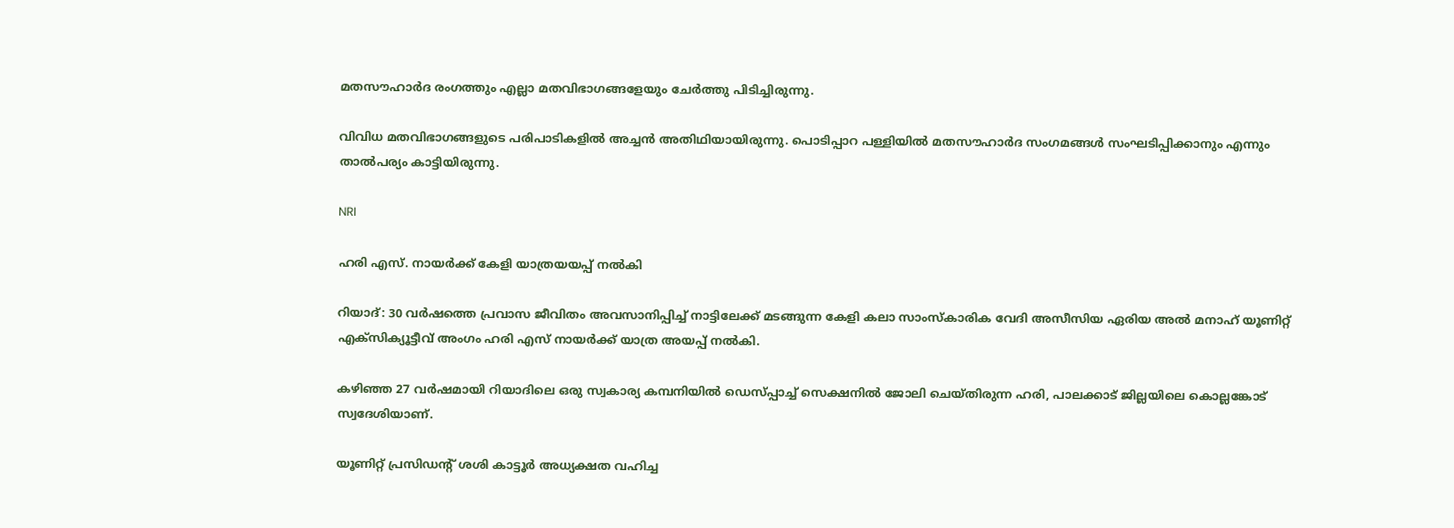മതസൗഹാര്‍ദ രംഗത്തും എല്ലാ മതവിഭാഗങ്ങളേയും ചേര്‍ത്തു പിടിച്ചിരുന്നു.

വിവിധ മതവിഭാഗങ്ങളുടെ പരിപാടികളില്‍ അച്ചന്‍ അതിഥിയായിരുന്നു. പൊടിപ്പാറ പള്ളിയില്‍ മതസൗഹാര്‍ദ സംഗമങ്ങള്‍ സംഘടിപ്പിക്കാനും എന്നും താല്‍പര്യം കാട്ടിയിരുന്നു.

NRI

ഹരി എസ്. നായർക്ക് കേളി യാത്രയയപ്പ് നൽകി

റിയാദ്: 30 വർഷത്തെ പ്രവാസ ജീവിതം അവസാനിപ്പിച്ച് നാട്ടിലേക്ക് മടങ്ങുന്ന കേളി കലാ സാംസ്കാരിക വേദി അസീസിയ ഏരിയ അൽ മനാഹ് യൂണിറ്റ് എക്സിക്യൂട്ടീവ് അംഗം ഹരി എസ് നായർക്ക് യാത്ര അയപ്പ് നൽകി.

കഴിഞ്ഞ 27 വർഷമായി റിയാദിലെ ഒരു സ്വകാര്യ കമ്പനിയിൽ ഡെസ്പ്പാച്ച് സെക്ഷനിൽ ജോലി ചെയ്തിരുന്ന ഹരി, പാലക്കാട്‌ ജില്ലയിലെ കൊല്ലങ്കോട് സ്വദേശിയാണ്.

യൂണിറ്റ് പ്രസിഡന്‍റ് ശശി കാട്ടൂർ അധ്യക്ഷത വഹിച്ച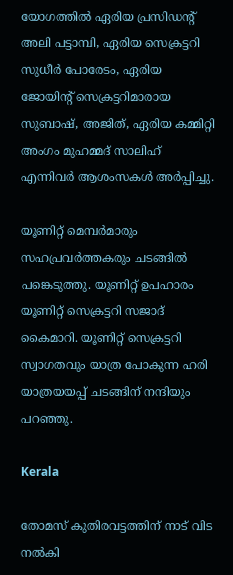യോഗത്തിൽ ഏരിയ പ്രസിഡന്‍റ് അലി പട്ടാമ്പി, ഏരിയ സെക്രട്ടറി സുധീർ പോരേടം, ഏരിയ ജോയിന്‍റ് സെക്രട്ടറിമാരായ സുബാഷ്, അജിത്, ഏരിയ കമ്മിറ്റി അംഗം മുഹമ്മദ്‌ സാലിഹ് എന്നിവർ ആശംസകൾ അർപ്പിച്ചു.

യൂണിറ്റ് മെമ്പർമാരും സഹപ്രവർത്തകരും ചടങ്ങിൽ പങ്കെടുത്തു. യൂണിറ്റ് ഉപഹാരം യൂണിറ്റ് സെക്രട്ടറി സജാദ് കൈമാറി. യൂണിറ്റ് സെക്രട്ടറി സ്വാഗതവും യാത്ര പോകുന്ന ഹരി യാത്രയയപ്പ് ചടങ്ങിന് നന്ദിയും പറഞ്ഞു.

Kerala

തോമസ് കുതിരവട്ടത്തിന് നാട് വിട നൽകി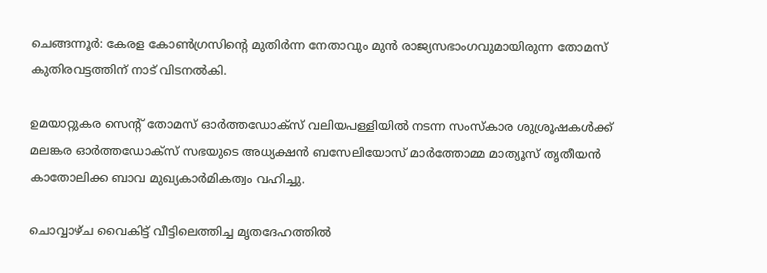ചെങ്ങന്നൂർ: കേരള കോൺഗ്രസിന്‍റെ മുതിർന്ന നേതാവും മുൻ രാജ്യസഭാംഗവുമായിരുന്ന തോമസ് കുതിരവട്ടത്തിന് നാട് വിടനൽകി.

ഉമയാറ്റുകര സെന്‍റ് തോമസ് ഓർത്തഡോക്സ് വലിയപള്ളിയിൽ നടന്ന സംസ്കാര ശുശ്രൂഷകൾക്ക് മലങ്കര ഓർത്തഡോക്സ് സഭയുടെ അധ്യക്ഷൻ ബസേലിയോസ് മാർത്തോമ്മ മാത്യൂസ് തൃതീയൻ കാതോലിക്ക ബാവ മുഖ്യകാർമികത്വം വഹിച്ചു.

ചൊവ്വാഴ്ച വൈകിട്ട് വീട്ടിലെത്തിച്ച മൃതദേഹത്തിൽ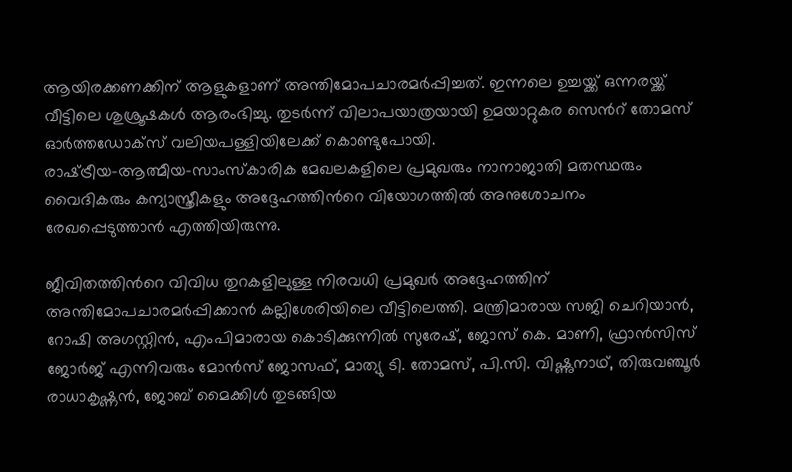ആയിരക്കണക്കിന് ആളുകളാണ് അന്തിമോപചാരമർപ്പിച്ചത്. ഇന്നലെ ഉച്ചയ്ക്ക് ഒന്നരയ്ക്ക് വീട്ടിലെ ശുശ്രൂഷകൾ ആരംഭിച്ചു. തുടർന്ന് വിലാപയാത്രയായി ഉമയാറ്റുകര സെന്‍റ് തോമസ് ഓർത്തഡോക്സ് വലിയപള്ളിയിലേക്ക് കൊണ്ടുപോയി.
രാഷ്‌ട്രീയ-ആത്മീയ-സാംസ്കാരിക മേഖലകളിലെ പ്രമുഖരും നാനാജാതി മതസ്ഥരും വൈദികരും കന്യാസ്ത്രീകളും അദ്ദേഹത്തിന്‍റെ വിയോഗത്തിൽ അനുശോചനം രേഖപ്പെടുത്താൻ എത്തിയിരുന്നു.

ജീവിതത്തിന്‍റെ വിവിധ തുറകളിലുള്ള നിരവധി പ്രമുഖർ അദ്ദേഹത്തിന് അന്തിമോപചാരമർപ്പിക്കാൻ കല്ലിശേരിയിലെ വീട്ടിലെത്തി. മന്ത്രിമാരായ സജി ചെറിയാൻ, റോഷി അഗസ്റ്റിൻ, എംപിമാരായ കൊടിക്കുന്നിൽ സുരേഷ്, ജോസ് കെ. മാണി, ഫ്രാൻസിസ് ജോർജ് എന്നിവരും മോൻസ് ജോസഫ്, മാത്യു ടി. തോമസ്, പി.സി. വിഷ്ണുനാഥ്, തിരുവഞ്ചൂർ രാധാകൃഷ്ണൻ, ജോബ് മൈക്കിൾ തുടങ്ങിയ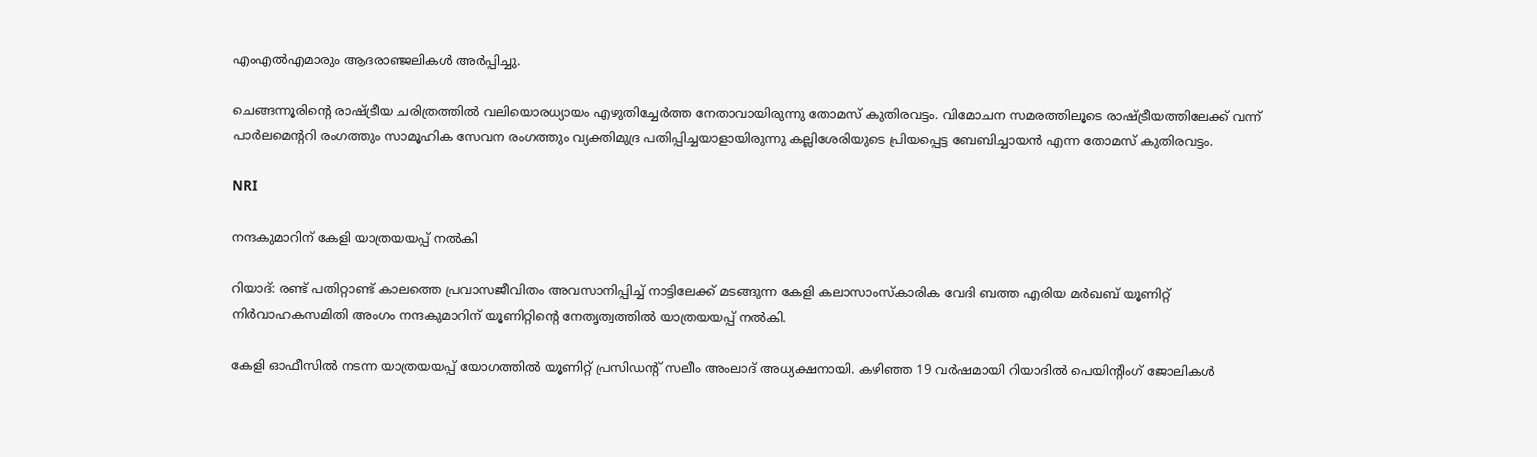എംഎൽഎമാരും ആദരാഞ്ജലികൾ അർപ്പിച്ചു.

ചെങ്ങന്നൂരിന്‍റെ രാഷ്ട്രീയ ചരിത്രത്തിൽ വലിയൊരധ്യായം എഴുതിച്ചേർത്ത നേതാവായിരുന്നു തോമസ് കുതിരവട്ടം. വിമോചന സമരത്തിലൂടെ രാഷ്‌ട്രീയത്തിലേക്ക് വന്ന് പാർലമെന്‍ററി രംഗത്തും സാമൂഹിക സേവന രംഗത്തും വ്യക്തിമുദ്ര പതിപ്പിച്ചയാളായിരുന്നു കല്ലിശേരിയുടെ പ്രിയപ്പെട്ട ബേബിച്ചായൻ എന്ന തോമസ് കുതിരവട്ടം.

NRI

നന്ദകുമാറിന് കേളി യാത്രയയപ്പ് നൽകി

റിയാദ്: രണ്ട് പതിറ്റാണ്ട് കാലത്തെ പ്രവാസജീവിതം അവസാനിപ്പിച്ച് നാട്ടിലേക്ക് മടങ്ങുന്ന കേളി കലാസാംസ്കാരിക വേദി ബത്ത എരിയ മർഖബ് യൂണിറ്റ് നിർവാഹകസമിതി അംഗം നന്ദകുമാറിന് യൂണിറ്റിന്‍റെ നേതൃത്വത്തിൽ യാത്രയയപ്പ് നൽകി.

കേളി ഓഫീസിൽ നടന്ന യാത്രയയപ്പ് യോഗത്തിൽ യൂണിറ്റ് പ്രസിഡന്‍റ് സലീം അംലാദ് അധ്യക്ഷനായി. കഴിഞ്ഞ 19 വർഷമായി റിയാദിൽ പെയിന്‍റിംഗ് ജോലികൾ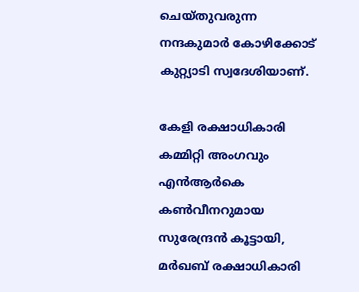ചെയ്തുവരുന്ന നന്ദകുമാർ കോഴിക്കോട് കുറ്റ്യാടി സ്വദേശിയാണ്.

കേളി രക്ഷാധികാരി കമ്മിറ്റി അംഗവും എൻആർകെ കൺവീനറുമായ സുരേന്ദ്രൻ കൂട്ടായി, മർഖബ് രക്ഷാധികാരി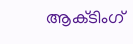ആക്‌ടിംഗ്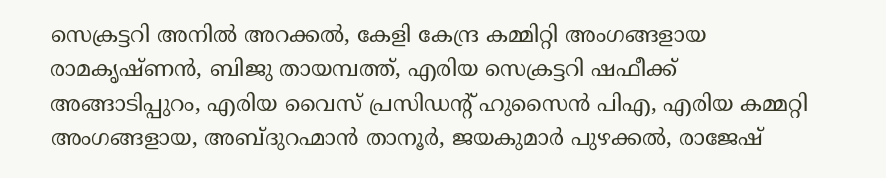സെക്രട്ടറി അനിൽ അറക്കൽ, കേളി കേന്ദ്ര കമ്മിറ്റി അംഗങ്ങളായ രാമകൃഷ്ണൻ, ബിജു തായമ്പത്ത്, എരിയ സെക്രട്ടറി ഷഫീക്ക് അങ്ങാടിപ്പുറം, എരിയ വൈസ് പ്രസിഡന്‍റ് ഹുസൈൻ പിഎ, എരിയ കമ്മറ്റി അംഗങ്ങളായ, അബ്ദുറഹ്മാൻ താനൂർ, ജയകുമാർ പുഴക്കൽ, രാജേഷ്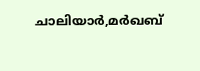ചാലിയാർ,മർഖബ്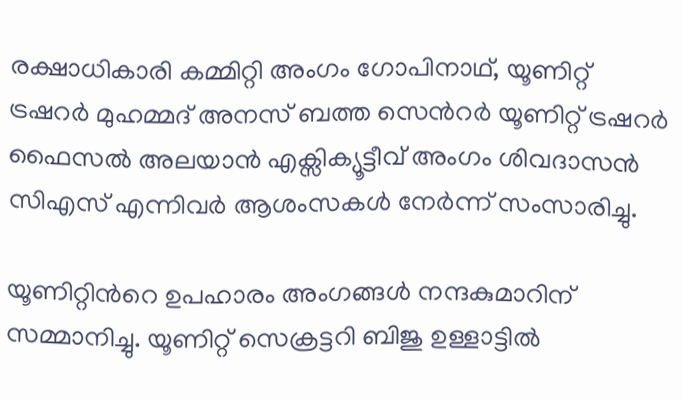രക്ഷാധികാരി കമ്മിറ്റി അംഗം ഗോപിനാഥ്, യൂണിറ്റ് ട്രഷറർ മുഹമ്മദ് അനസ് ബത്ത സെന്‍റർ യൂണിറ്റ് ട്രഷറർ ഫൈസൽ അലയാൻ എക്സിക്യൂട്ടീവ് അംഗം ശിവദാസൻ സിഎസ് എന്നിവർ ആശംസകൾ നേർന്ന് സംസാരിച്ചു.

യൂണിറ്റിന്‍റെ ഉപഹാരം അംഗങ്ങൾ നന്ദകുമാറിന് സമ്മാനിച്ചു. യൂണിറ്റ് സെക്രട്ടറി ബിജു ഉള്ളാട്ടിൽ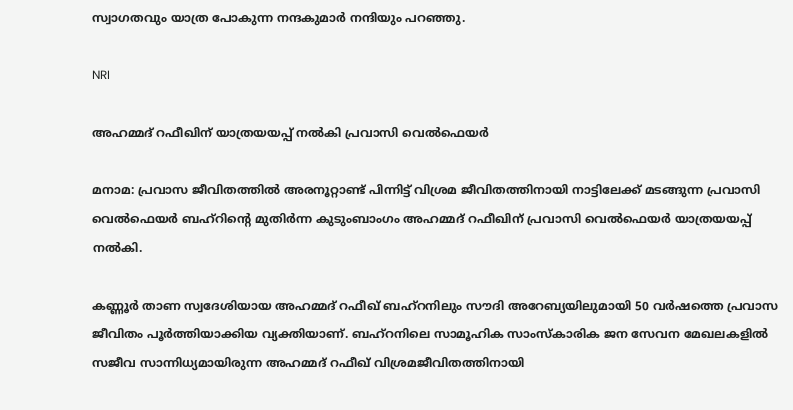സ്വാഗതവും യാത്ര പോകുന്ന നന്ദകുമാർ നന്ദിയും പറഞ്ഞു.

NRI

അഹമ്മദ് റഫീഖിന് യാത്രയയപ്പ് നൽകി പ്രവാസി വെൽഫെയർ

മനാമ: പ്രവാസ ജീവിതത്തിൽ അരനൂറ്റാണ്ട് പിന്നിട്ട് വിശ്രമ ജീവിതത്തിനായി നാട്ടിലേക്ക് മടങ്ങുന്ന പ്രവാസി വെൽഫെയർ ബഹ്റിന്‍റെ മുതിർന്ന കുടുംബാംഗം അഹമ്മദ് റഫീഖിന് പ്രവാസി വെൽഫെയർ യാത്രയയപ്പ് നൽകി.

കണ്ണൂർ താണ സ്വദേശിയായ അഹമ്മദ് റഫീഖ് ബഹ്റനിലും സൗദി അറേബ്യയിലുമായി 50 വർഷത്തെ പ്രവാസ ജീവിതം പൂർത്തിയാക്കിയ വ്യക്തിയാണ്. ബഹ്റനിലെ സാമൂഹിക സാംസ്കാരിക ജന സേവന മേഖലകളിൽ സജീവ സാന്നിധ്യമായിരുന്ന അഹമ്മദ് റഫീഖ് വിശ്രമജീവിതത്തിനായി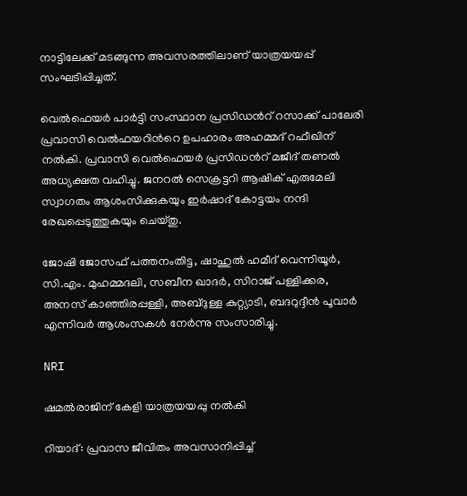നാട്ടിലേക്ക് മടങ്ങുന്ന അവസരത്തിലാണ് യാത്രയയപ്പ് സംഘടിപ്പിച്ചത്.

വെൽഫെയർ പാർട്ടി സംസ്ഥാന പ്രസിഡന്‍റ് റസാക്ക് പാലേരി പ്രവാസി വെൽഫയറിന്‍റെ ഉപഹാരം അഹമ്മദ് റഫീഖിന് നൽകി. പ്രവാസി വെൽഫെയർ പ്രസിഡന്‍റ് മജീദ് തണൽ അധ്യക്ഷത വഹിച്ചു. ജനറൽ സെക്രട്ടറി ആഷിക് എരുമേലി സ്വാഗതം ആശംസിക്കുകയും ഇർഷാദ് കോട്ടയം നന്ദി രേഖപ്പെടുത്തുകയും ചെയ്തു.

ജോഷി ജോസഫ് പത്തനംതിട്ട, ഷാഹുൽ ഹമീദ് വെന്നിയൂർ, സി.എം. മുഹമ്മദലി, സബീന ഖാദർ, സിറാജ് പള്ളിക്കര, അനസ് കാഞ്ഞിരപ്പള്ളി, അബ്ദുള്ള കുറ്റ്യാടി, ബദറുദ്ദീൻ പൂവാർ എന്നിവർ ആശംസകൾ നേർന്നു സംസാരിച്ചു.

NRI

ഷമൽരാജിന് കേളി യാത്രയയപ്പു നൽകി

റിയാദ്: പ്രവാസ ജീവിതം അവസാനിപ്പിച്ച്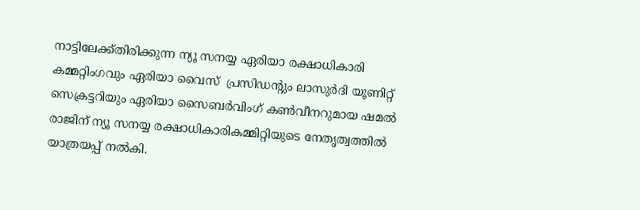നാട്ടിലേക്ക്തിരിക്കുന്ന ന്യൂ സനയ്യ ഏരിയാ രക്ഷാധികാരി കമ്മറ്റിംഗവും ഏരിയാ വൈസ്  പ്രസിഡന്റും ലാസുർദി യൂണിറ്റ് സെക്രട്ടറിയും ഏരിയാ സൈബർവിംഗ് കൺവീനറുമായ ഷമൽ രാജിന് ന്യൂ സനയ്യ രക്ഷാധികാരികമ്മിറ്റിയുടെ നേതൃത്വത്തിൽ യാത്രയപ്പ് നൽകി.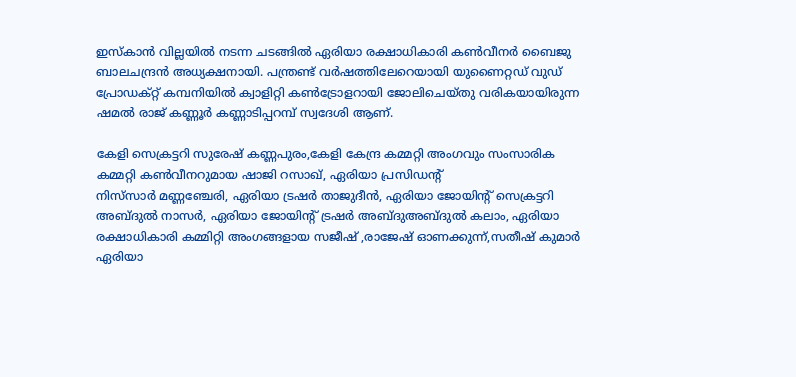ഇസ്കാൻ വില്ലയിൽ നടന്ന ചടങ്ങിൽ ഏരിയാ രക്ഷാധികാരി കൺവീനർ ബൈജു ബാലചന്ദ്രൻ അധ്യക്ഷനായി. പന്ത്രണ്ട് വർഷത്തിലേറെയായി യുണൈറ്റഡ് വുഡ് പ്രോഡക്റ്റ് കമ്പനിയിൽ ക്വാളിറ്റി കൺട്രോളറായി ജോലിചെയ്തു വരികയായിരുന്ന ഷമൽ രാജ് കണ്ണൂർ കണ്ണാടിപ്പറമ്പ് സ്വദേശി ആണ്.

കേളി സെക്രട്ടറി സുരേഷ് കണ്ണപുരം,കേളി കേന്ദ്ര കമ്മറ്റി അംഗവും സംസാരിക കമ്മറ്റി കൺവീനറുമായ ഷാജി റസാഖ്, ഏരിയാ പ്രസിഡന്റ്
നിസ്‌സാർ മണ്ണഞ്ചേരി, ഏരിയാ ട്രഷർ താജുദീൻ, ഏരിയാ ജോയിന്‍റ് സെക്രട്ടറി അബ്ദുൽ നാസർ, ഏരിയാ ജോയിന്റ് ട്രഷർ അബ്ദുഅബ്ദുൽ കലാം, ഏരിയാ രക്ഷാധികാരി കമ്മിറ്റി അംഗങ്ങളായ സജീഷ് ,രാജേഷ് ഓണക്കുന്ന്,സതീഷ് കുമാർ ഏരിയാ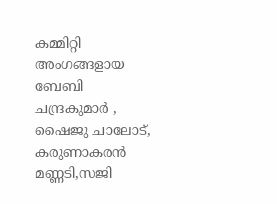കമ്മിറ്റി അംഗങ്ങളായ ബേബി ചന്ദ്രകുമാർ , ഷൈജു ചാലോട്, കരുണാകരൻ മണ്ണടി,സജി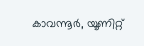കാവന്നൂർ, യൂണിറ്റ്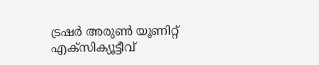ട്രഷർ അരുൺ യൂണിറ്റ് എക്സിക്യൂട്ടീവ്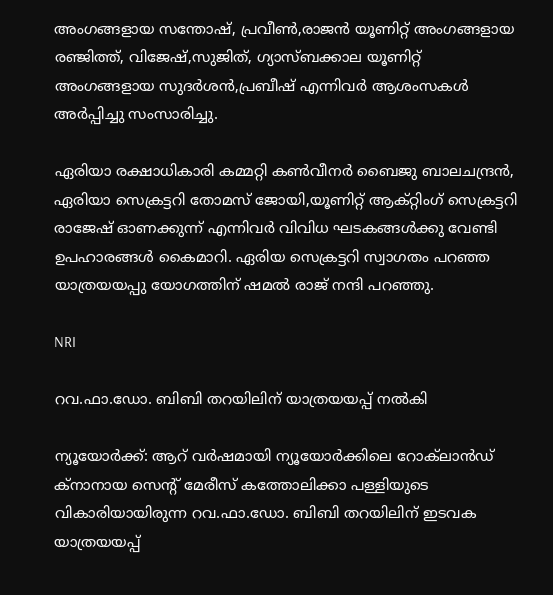അംഗങ്ങളായ സന്തോഷ്, പ്രവീൺ,രാജൻ യൂണിറ്റ് അംഗങ്ങളായ രഞ്ജിത്ത്, വിജേഷ്,സുജിത്, ഗ്യാസ്ബക്കാല യൂണിറ്റ് അംഗങ്ങളായ സുദർശൻ,പ്രബീഷ് എന്നിവർ ആശംസകൾ അർപ്പിച്ചു സംസാരിച്ചു.

ഏരിയാ രക്ഷാധികാരി കമ്മറ്റി കൺവീനർ ബൈജു ബാലചന്ദ്രൻ, ഏരിയാ സെക്രട്ടറി തോമസ് ജോയി,യൂണിറ്റ് ആക്റ്റിംഗ് സെക്രട്ടറി രാജേഷ് ഓണക്കുന്ന് എന്നിവർ വിവിധ ഘടകങ്ങൾക്കു വേണ്ടി ഉപഹാരങ്ങൾ കൈമാറി. ഏരിയ സെക്രട്ടറി സ്വാഗതം പറഞ്ഞ യാത്രയയപ്പു യോഗത്തിന് ഷമൽ രാജ് നന്ദി പറഞ്ഞു.

NRI

റവ.ഫാ.ഡോ. ബിബി തറയിലിന് യാത്രയയപ്പ് നൽകി

ന്യൂയോർക്ക്: ആറ് വർഷമായി ന്യൂയോർക്കിലെ റോക്‌ലാൻഡ് ക്നാനായ സെന്‍റ് മേരീസ് കത്തോലിക്കാ പള്ളിയുടെ വികാരിയായിരുന്ന റവ.ഫാ.ഡോ. ബിബി തറയിലിന് ഇടവക യാത്രയയപ്പ്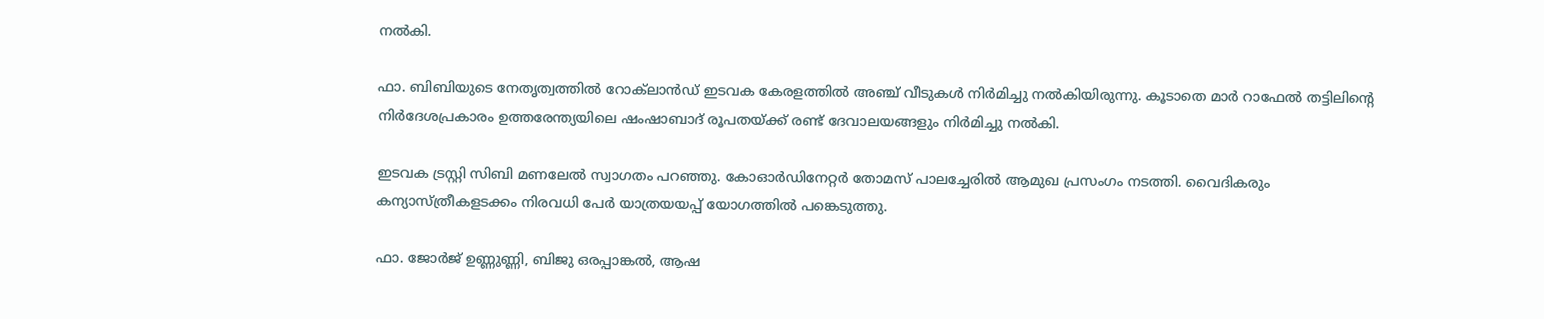നൽകി.

ഫാ. ബിബിയുടെ നേതൃത്വത്തിൽ റോക്‌ലാൻഡ് ഇടവക കേരളത്തിൽ അഞ്ച് വീടുകൾ നിർമിച്ചു നൽകിയിരുന്നു. കൂടാതെ മാർ റാഫേൽ തട്ടിലിന്‍റെ നിർദേശപ്രകാരം ഉത്തരേന്ത്യയിലെ ഷംഷാബാദ് രൂപതയ്ക്ക് രണ്ട് ദേവാലയങ്ങളും നിർമിച്ചു നൽകി.

ഇടവക ട്രസ്റ്റി സിബി മണലേൽ സ്വാഗതം പറഞ്ഞു. കോഓർഡിനേറ്റർ തോമസ് പാലച്ചേരിൽ ആമുഖ പ്രസംഗം നടത്തി. വൈദികരും കന്യാസ്ത്രീകളടക്കം നിരവധി പേർ യാത്രയയപ്പ് യോഗത്തിൽ പങ്കെടുത്തു.

ഫാ. ജോർജ് ഉണ്ണുണ്ണി, ബിജു ഒരപ്പാങ്കൽ, ആഷ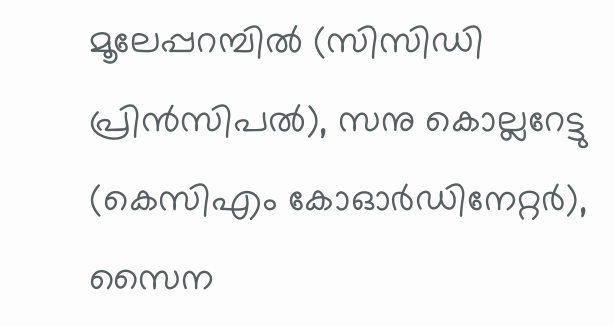മൂലേപ്പറമ്പിൽ (സിസിഡി പ്രിൻസിപൽ), സനു കൊല്ലറേട്ടു (കെസിഎം കോഓർഡിനേറ്റർ), സൈന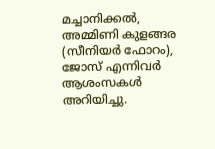മച്ചാനിക്കൽ, അമ്മിണി കുളങ്ങര (സീനിയർ ഫോറം), ജോസ് എന്നിവർ ആശംസകൾ അറിയിച്ചു.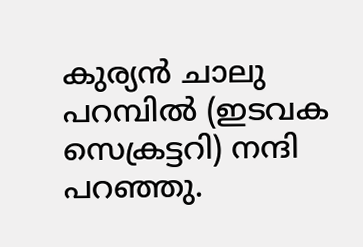കുര്യൻ ചാലു പറമ്പിൽ (ഇടവക സെക്രട്ടറി) നന്ദി പറഞ്ഞു.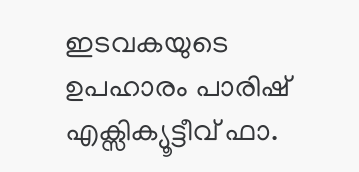ഇടവകയുടെ ഉപഹാരം പാരിഷ് എക്സിക്യൂട്ടീവ് ഫാ.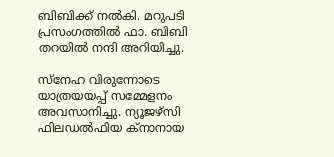ബിബിക്ക് നൽകി. മറുപടി പ്രസംഗത്തിൽ ഫാ. ബിബി തറയിൽ നന്ദി അറിയിച്ചു.

സ്നേഹ വിരുന്നോടെ യാത്രയയപ്പ് സമ്മേളനം അവസാനിച്ചു. ന്യൂജഴ്‌സി ഫിലഡൽഫിയ ക്നാനായ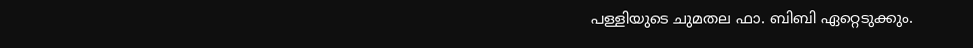പള്ളിയുടെ ചുമതല ഫാ. ബിബി ഏറ്റെടുക്കും.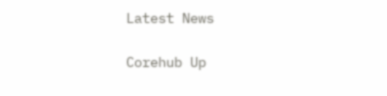Latest News

Corehub Up